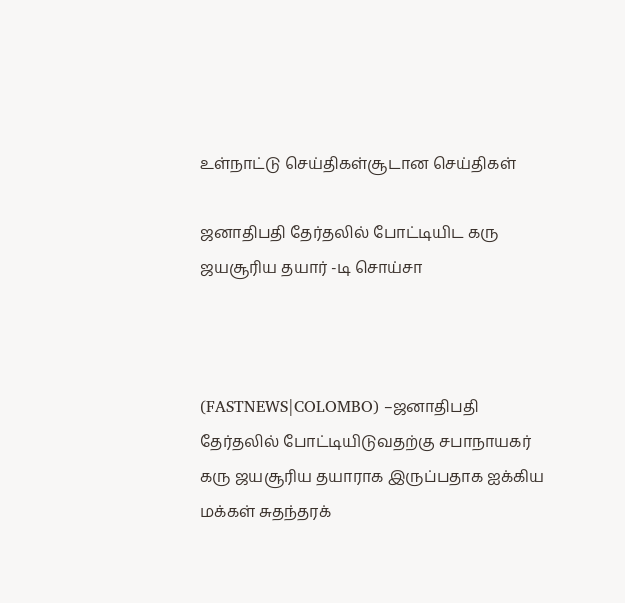உள்நாட்டு செய்திகள்சூடான செய்திகள்

ஜனாதிபதி தேர்தலில் போட்டியிட கரு ஜயசூரிய தயார் -டி சொய்சா



(FASTNEWS|COLOMBO) –ஜனாதிபதி தேர்தலில் போட்டியிடுவதற்கு சபாநாயகர் கரு ஜயசூரிய தயாராக இருப்பதாக ஐக்கிய மக்கள் சுதந்தரக்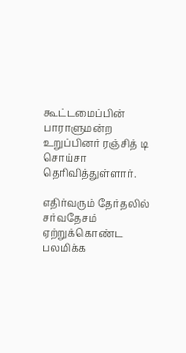கூட்டமைப்பின் பாராளுமன்ற உறுப்பினர் ரஞ்சித் டி சொய்சா தெரிவித்துள்ளார்.

எதிர்வரும் தேர்தலில் சர்வதேசம் ஏற்றுக்கொண்ட பலமிக்க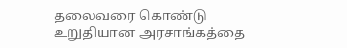தலைவரை கொண்டு உறுதியான அரசாங்கத்தை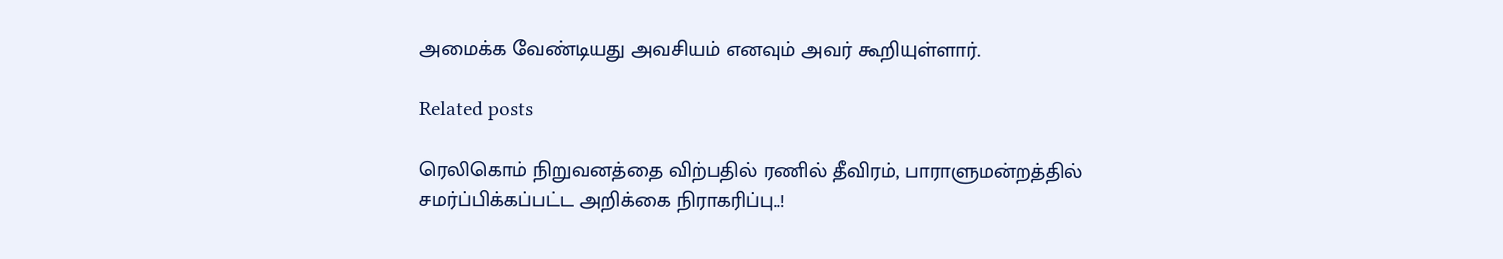அமைக்க வேண்டியது அவசியம் எனவும் அவர் கூறியுள்ளார்.

Related posts

ரெலிகொம் நிறுவனத்தை விற்பதில் ரணில் தீவிரம், பாராளுமன்றத்தில் சமர்ப்பிக்கப்பட்ட அறிக்கை நிராகரிப்பு..!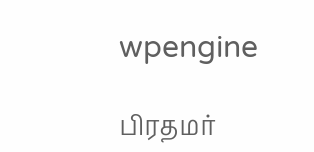wpengine

பிரதமர்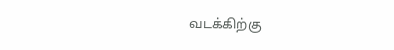வடக்கிற்கு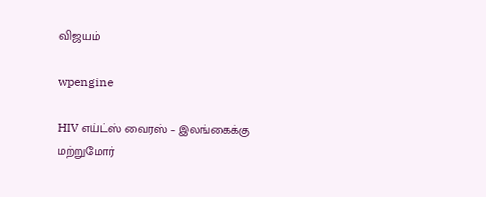விஜயம்

wpengine

HIV எய்ட்ஸ் வைரஸ் – இலங்கைக்கு மற்றுமோர்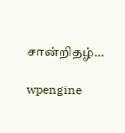சான்றிதழ்…

wpengine